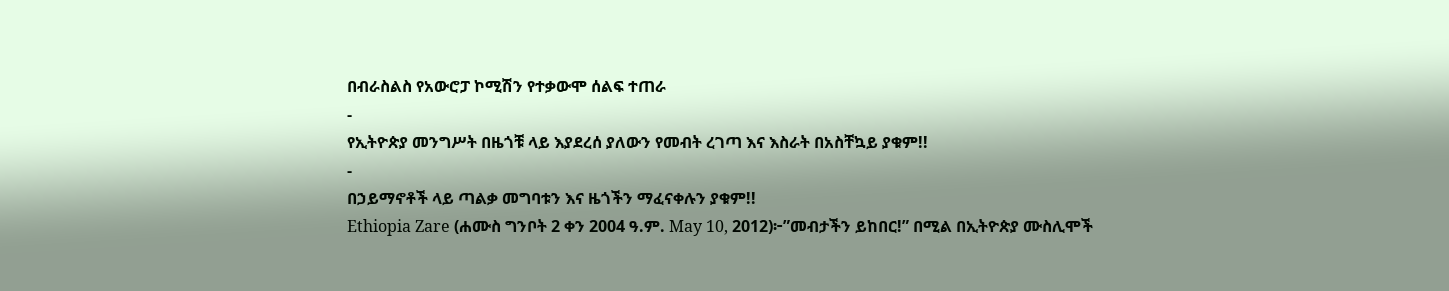በብራስልስ የአውሮፓ ኮሚሽን የተቃውሞ ሰልፍ ተጠራ
-
የኢትዮጵያ መንግሥት በዜጎቹ ላይ እያደረሰ ያለውን የመብት ረገጣ እና እስራት በአስቸኳይ ያቁም!!
-
በኃይማኖቶች ላይ ጣልቃ መግባቱን እና ዜጎችን ማፈናቀሉን ያቁም!!
Ethiopia Zare (ሐሙስ ግንቦት 2 ቀን 2004 ዓ.ም. May 10, 2012)፦”መብታችን ይከበር!” በሚል በኢትዮጵያ ሙስሊሞች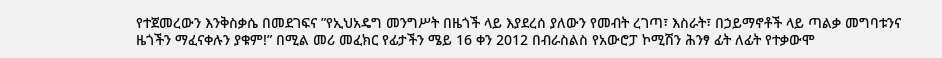የተጀመረውን እንቅስቃሴ በመደገፍና ”የኢህአዴግ መንግሥት በዜጎች ላይ እያደረሰ ያለውን የመብት ረገጣ፣ እስራት፣ በኃይማኖቶች ላይ ጣልቃ መግባቱንና ዜጎችን ማፈናቀሉን ያቁም!” በሚል መሪ መፈክር የፊታችን ሜይ 16 ቀን 2012 በብራስልስ የአውሮፓ ኮሚሽን ሕንፃ ፊት ለፊት የተቃውሞ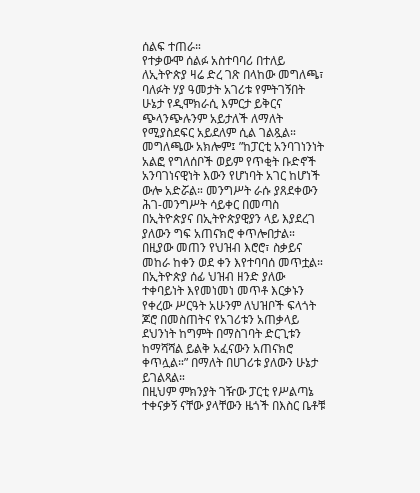ሰልፍ ተጠራ።
የተቃውሞ ሰልፉ አስተባባሪ በተለይ ለኢትዮጵያ ዛሬ ድረ ገጽ በላከው መግለጫ፣ ባለፉት ሃያ ዓመታት አገሪቱ የምትገኝበት ሁኔታ የዲሞክራሲ እምርታ ይቅርና ጭላንጭሉንም አይታለች ለማለት የሚያስደፍር አይደለም ሲል ገልጿል።
መግለጫው አክሎም፤ ”ከፓርቲ አንባገነንነት አልፎ የግለሰቦች ወይም የጥቂት ቡድኖች አንባገነናዊነት እውን የሆነባት አገር ከሆነች ውሎ አድሯል። መንግሥት ራሱ ያጸደቀውን ሕገ-መንግሥት ሳይቀር በመጣስ በኢትዮጵያና በኢትዮጵያዊያን ላይ እያደረገ ያለውን ግፍ አጠናክሮ ቀጥሎበታል። በዚያው መጠን የህዝብ እሮሮ፣ ስቃይና መከራ ከቀን ወደ ቀን እየተባባሰ መጥቷል። በኢትዮጵያ ሰፊ ህዝብ ዘንድ ያለው ተቀባይነት እየመነመነ መጥቶ እርቃኑን የቀረው ሥርዓት አሁንም ለህዝቦች ፍላጎት ጆሮ በመስጠትና የአገሪቱን አጠቃላይ ደህንነት ከግምት በማስገባት ድርጊቱን ከማሻሻል ይልቅ አፈናውን አጠናክሮ ቀጥሏል።” በማለት በሀገሪቱ ያለውን ሁኔታ ይገልጻል።
በዚህም ምክንያት ገዥው ፓርቲ የሥልጣኔ ተቀናቃኝ ናቸው ያላቸውን ዜጎች በእስር ቤቶቹ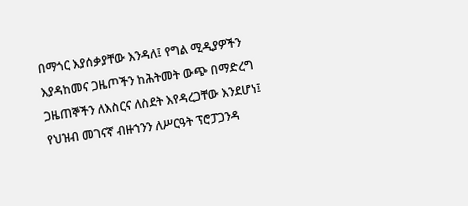በማጎር እያሰቃያቸው እንዳለ፤ የግል ሚዲያዎችን እያዳከመና ጋዜጦችን ከሕትመት ውጭ በማድረግ ጋዜጠኞችን ለእስርና ለስደት እየዳረጋቸው እንደሆነ፤ የህዝብ መገናኛ ብዙኀንን ለሥርዓት ፕሮፓጋንዳ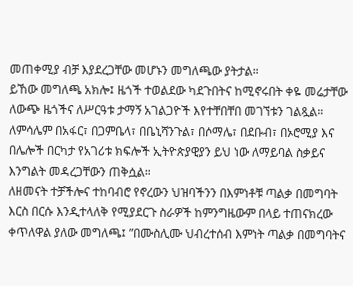መጠቀሚያ ብቻ እያደረጋቸው መሆኑን መግለጫው ያትታል።
ይኸው መግለጫ አክሎ፤ ዜጎች ተወልደው ካደጉበትና ከሚኖሩበት ቀዬ መሬታቸው ለውጭ ዜጎችና ለሥርዓቱ ታማኝ አገልጋዮች እየተቸበቸበ መገኘቱን ገልጿል። ለምሳሌም በአፋር፣ በጋምቤላ፣ በቤኒሻንጉል፣ በሶማሌ፣ በደቡብ፣ በኦሮሚያ እና በሌሎች በርካታ የአገሪቱ ክፍሎች ኢትዮጵያዊያን ይህ ነው ለማይባል ስቃይና እንግልት መዳረጋቸውን ጠቅሷል።
ለዘመናት ተቻችሎና ተከባብሮ የኖረውን ህዝባችንን በእምነቶቹ ጣልቃ በመግባት እርስ በርሱ እንዲተላለቅ የሚያደርጉ ስራዎች ከምንግዜውም በላይ ተጠናክረው ቀጥለዋል ያለው መግለጫ፤ ”በሙስሊሙ ህብረተሰብ እምነት ጣልቃ በመግባትና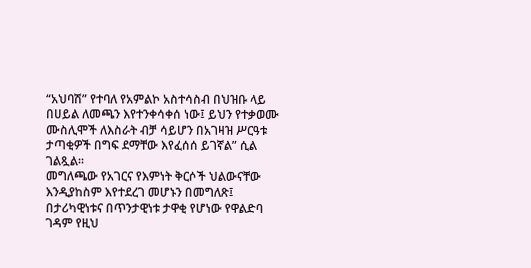“አህባሽ” የተባለ የአምልኮ አስተሳስብ በህዝቡ ላይ በሀይል ለመጫን እየተንቀሳቀሰ ነው፤ ይህን የተቃወሙ ሙስሊሞች ለእስራት ብቻ ሳይሆን በአገዛዝ ሥርዓቱ ታጣቂዎች በግፍ ደማቸው እየፈሰሰ ይገኛል” ሲል ገልጿል።
መግለጫው የአገርና የእምነት ቅርሶች ህልውናቸው እንዲያከስም እየተደረገ መሆኑን በመግለጽ፤ በታሪካዊነቱና በጥንታዊነቱ ታዋቂ የሆነው የዋልድባ ገዳም የዚህ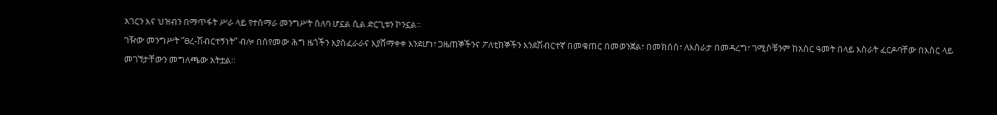አገርን እና ህዝብን በማጥፋት ሥራ ላይ የተሰማራ መንግሥት ሰለባ ሆኗል ሲል ድርጊቱን ኮንኗል።
ገዥው መንግሥት ”ፀረ-ሽብርተኝነት” ብሎ በሰየመው ሕግ ዜጎችን እያስፈራራና እያሸማቀቀ እንደሆነ፣ ጋዜጠኞችንና ፖለቲከኞችን እንደሽብርተኛ በመቁጠር በመወንጀል፣ በመክሰስ፣ ለእስራታ በመዳረግ፣ ገሚሶቹንም ከአስር ዓመት በላይ እስራት ፈርዶባቸው በእስር ላይ መገኘታቸውን መግለጫው አትቷል።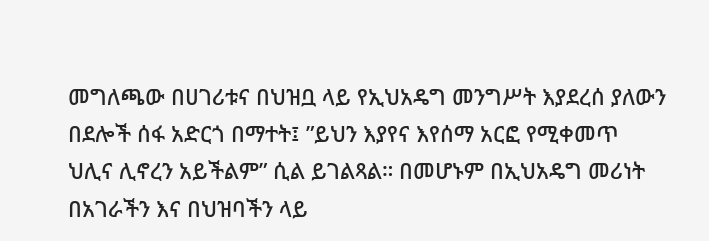መግለጫው በሀገሪቱና በህዝቧ ላይ የኢህአዴግ መንግሥት እያደረሰ ያለውን በደሎች ሰፋ አድርጎ በማተት፤ ”ይህን እያየና እየሰማ አርፎ የሚቀመጥ ህሊና ሊኖረን አይችልም” ሲል ይገልጻል። በመሆኑም በኢህአዴግ መሪነት በአገራችን እና በህዝባችን ላይ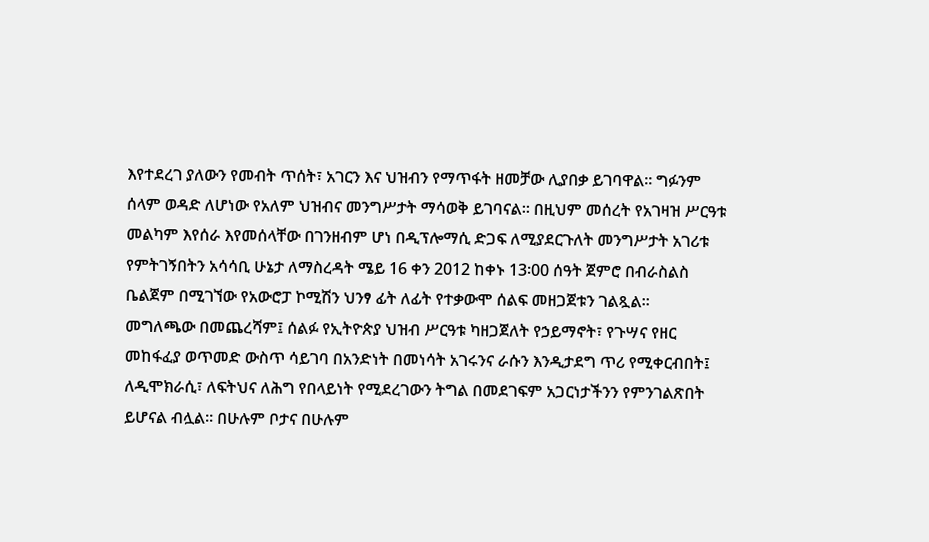እየተደረገ ያለውን የመብት ጥሰት፣ አገርን እና ህዝብን የማጥፋት ዘመቻው ሊያበቃ ይገባዋል። ግፉንም ሰላም ወዳድ ለሆነው የአለም ህዝብና መንግሥታት ማሳወቅ ይገባናል። በዚህም መሰረት የአገዛዝ ሥርዓቱ መልካም እየሰራ እየመሰላቸው በገንዘብም ሆነ በዲፕሎማሲ ድጋፍ ለሚያደርጉለት መንግሥታት አገሪቱ የምትገኝበትን አሳሳቢ ሁኔታ ለማስረዳት ሜይ 16 ቀን 2012 ከቀኑ 13፡00 ሰዓት ጀምሮ በብራስልስ ቤልጀም በሚገኘው የአውሮፓ ኮሚሽን ህንፃ ፊት ለፊት የተቃውሞ ሰልፍ መዘጋጀቱን ገልጿል።
መግለጫው በመጨረሻም፤ ሰልፉ የኢትዮጵያ ህዝብ ሥርዓቱ ካዘጋጀለት የኃይማኖት፣ የጉሣና የዘር መከፋፈያ ወጥመድ ውስጥ ሳይገባ በአንድነት በመነሳት አገሩንና ራሱን እንዲታደግ ጥሪ የሚቀርብበት፤ ለዲሞክራሲ፣ ለፍትህና ለሕግ የበላይነት የሚደረገውን ትግል በመደገፍም አጋርነታችንን የምንገልጽበት ይሆናል ብሏል። በሁሉም ቦታና በሁሉም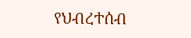የህብረተሰብ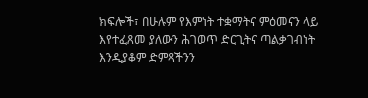ክፍሎች፣ በሁሉም የእምነት ተቋማትና ምዕመናን ላይ እየተፈጸመ ያለውን ሕገወጥ ድርጊትና ጣልቃገብነት እንዲያቆም ድምጻችንን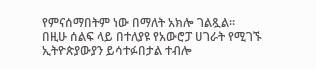የምናሰማበትም ነው በማለት አክሎ ገልጿል።
በዚሁ ሰልፍ ላይ በተለያዩ የአውሮፓ ሀገራት የሚገኙ ኢትዮጵያውያን ይሳተፉበታል ተብሎ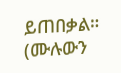ይጠበቃል። (ሙሉውን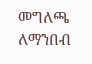መግለጫ ለማንበብ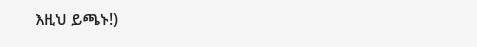እዚህ ይጫኑ!)